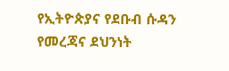የኢትዮጵያና የደቡብ ሱዳን የመረጃና ደህንነት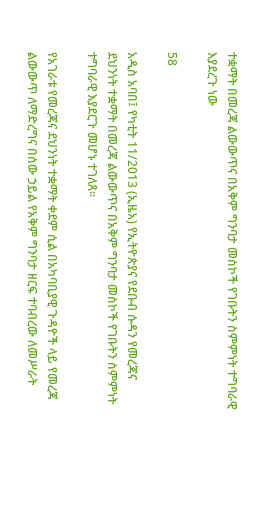ተቋማት በመረጃ ልውውጥና በአቅም ግንባታ መስኮች የገቡትን ስምምነት ተግባራዊ እያደረጉ ነው

58

አዲስ አባበ፤ የካቲት 11/2013 (ኢዜአ) የኢትዮጵያና የደቡብ ሱዳን የመረጃና ደህንነት ተቋማት በመረጃ ልውውጥና በአቅም ግንባታ መስኮች የገቡትን ስምምነት ተግባራዊ እያደርጉ መሆኑ ተገለጸ።

የአገራቱ የመረጃና ደህንነት ተቋማት ቀደም ሲል በአካባቢያዊ ጉዳዮች ላይ የመረጃ ልውውጥ ለማድረግና በሰው ኃይል የአቅም ግንባታ ዘርፍ ተባብረው ለመሥራት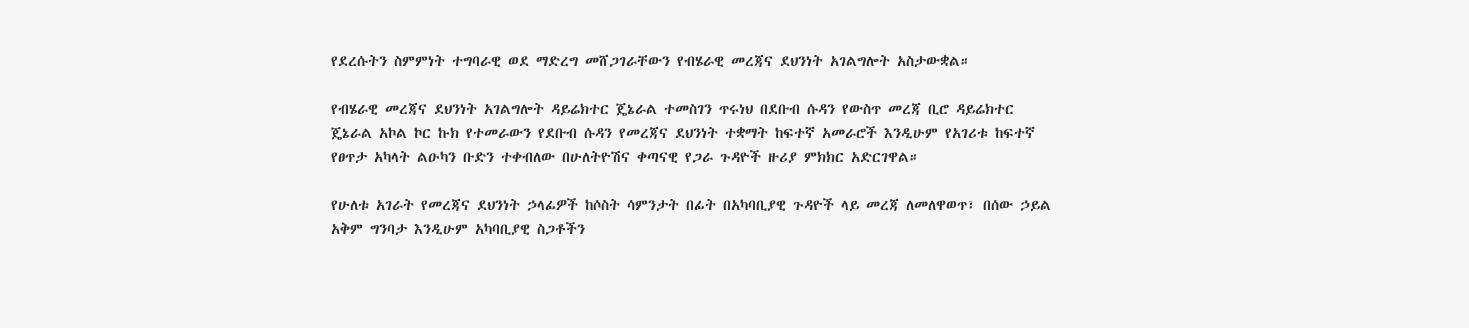የደረሱትን ስምምነት ተግባራዊ ወደ ማድረግ መሸጋገራቸውን የብሄራዊ መረጃና ደህንነት አገልግሎት አስታውቋል።

የብሄራዊ መረጃና ደህንነት አገልግሎት ዳይሬክተር ጄኔራል ተመስገን ጥሩነህ በደቡብ ሱዳን የውስጥ መረጃ ቢሮ ዳይሬክተር ጄኔራል አኮል ኮር ኩክ የተመራውን የደቡብ ሱዳን የመረጃና ደህንነት ተቋማት ከፍተኛ አመራሮች እንዲሁም የአገሪቱ ከፍተኛ የፀጥታ አካላት ልዑካን ቡድን ተቀብለው በሁለትዮሽና ቀጣናዊ የጋራ ጉዳዮች ዙሪያ ምክክር አድርገዋል።

የሁለቱ አገራት የመረጃና ደህንነት ኃላፊዎች ከሶስት ሳምንታት በፊት በአካባቢያዊ ጉዳዮች ላይ መረጃ ለመለዋወጥ፣ በሰው ኃይል አቅም ግንባታ እንዲሁም አካባቢያዊ ስጋቶችን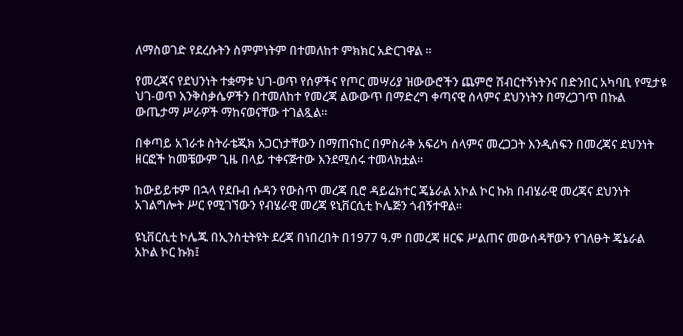ለማስወገድ የደረሱትን ስምምነትም በተመለከተ ምክክር አድርገዋል ።

የመረጃና የደህንነት ተቋማቱ ህገ-ወጥ የሰዎችና የጦር መሣሪያ ዝውውሮችን ጨምሮ ሽብርተኝነትንና በድንበር አካባቢ የሚታዩ ህገ-ወጥ እንቅስቃሴዎችን በተመለከተ የመረጃ ልውውጥ በማድረግ ቀጣናዊ ሰላምና ደህንነትን በማረጋገጥ በኩል ውጤታማ ሥራዎች ማከናወናቸው ተገልጿል።

በቀጣይ አገራቱ ስትራቴጂክ አጋርነታቸውን በማጠናከር በምስራቅ አፍሪካ ሰላምና መረጋጋት እንዲሰፍን በመረጃና ደህንነት ዘርፎች ከመቼውም ጊዜ በላይ ተቀናጅተው እንደሚሰሩ ተመላክቷል።

ከውይይቱም በኋላ የደቡብ ሱዳን የውስጥ መረጃ ቢሮ ዳይሬክተር ጄኔራል አኮል ኮር ኩክ በብሄራዊ መረጃና ደህንነት አገልግሎት ሥር የሚገኘውን የብሄራዊ መረጃ ዩኒቨርሲቲ ኮሌጅን ጎብኝተዋል፡፡

ዩኒቨርሲቲ ኮሌጁ በኢንስቲትዩት ደረጃ በነበረበት በ1977 ዓ.ም በመረጃ ዘርፍ ሥልጠና መውሰዳቸውን የገለፁት ጄኔራል አኮል ኮር ኩክ፤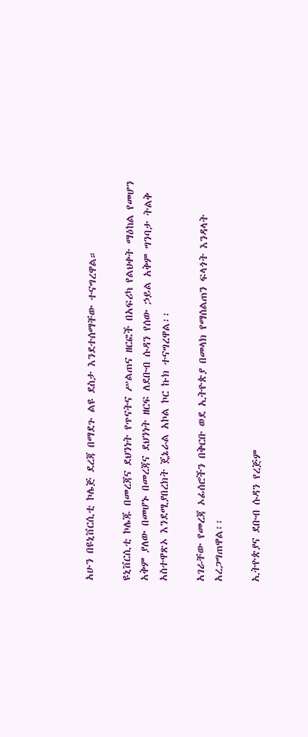አሁን በዩኒቨርሲቲ ኮሌጅ ደረጃ በማደጉ ልዩ ደስታ እንደተሰማቸው ተናግረዋል።

ዩኒቨርሲቲ ኮሌጁ በመረጃና ደህንነት የጥናትና ሥልጠና ዘርፎች በአፍሪካ የልህቀት ማዕከል የመሆን አቅም ያለው በመሆኑ በመረጃና ደህንነት ዘርፍ ለደቡብ ሱዳን የሰው ኃይል አቅም ግንባታ ትልቅ አስተዋጽኦ እንደሚያበረክት ጄኔራል አኮል ኮር ኩክ ተናግረዋል፡፡

አገራቸው የመረጃ ኦፊሰሮችን በቅርቡ ወደ ኢትዮጵያ በመላክ የማሰልጠን ፍላጎት እንዳላት አረጋግጠዋል፡፡

ኢትዮጵያና ደቡብ ሱዳን የረጅም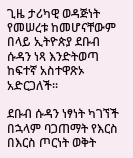ጊዜ ታሪካዊ ወዳጅነት የመሠረቱ ከመሆናቸውም በላይ ኢትዮጵያ ደቡብ ሱዳን ነጻ እንድትወጣ ከፍተኛ አስተዋጽኦ አድርጋለች፡፡

ደቡብ ሱዳን ነፃነት ካገኘች በኋላም ባጋጠማት የእርስ በእርስ ጦርነት ወቅት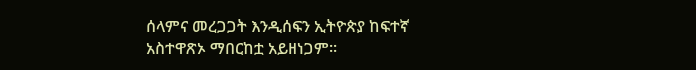ሰላምና መረጋጋት እንዲሰፍን ኢትዮጵያ ከፍተኛ አስተዋጽኦ ማበርከቷ አይዘነጋም፡፡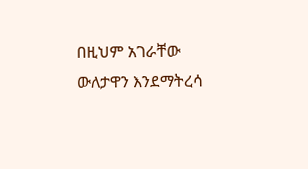በዚህም አገራቸው ውለታዋን እንደማትረሳ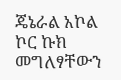ጄኔራል አኮል ኮር ኩክ መግለፃቸውን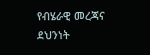የብሄራዊ መረጃና ደህንነት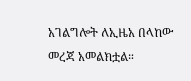አገልግሎት ለኢዜአ በላከው መረጃ አመልክቷል።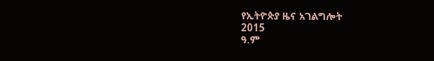የኢትዮጵያ ዜና አገልግሎት
2015
ዓ.ም